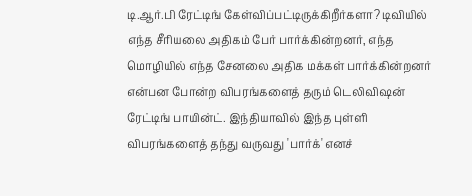டி.ஆர்.பி ரேட்டிங் கேள்விப்பட்டிருக்கிறீர்களா? டிவியில் எந்த சீரியலை அதிகம் பேர் பார்க்கின்றனர், எந்த மொழியில் எந்த சேனலை அதிக மக்கள் பார்க்கின்றனர் என்பன போன்ற விபரங்களைத் தரும் டெலிவிஷன் ரேட்டிங் பாயின்ட். இந்தியாவில் இந்த புள்ளி விபரங்களைத் தந்து வருவது 'பார்க்' எனச்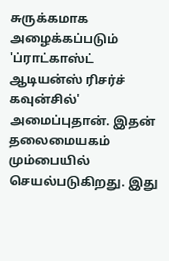சுருக்கமாக அழைக்கப்படும் 'ப்ராட்காஸ்ட் ஆடியன்ஸ் ரிசர்ச் கவுன்சில்' அமைப்புதான். இதன் தலைமையகம் மும்பையில் செயல்படுகிறது. இது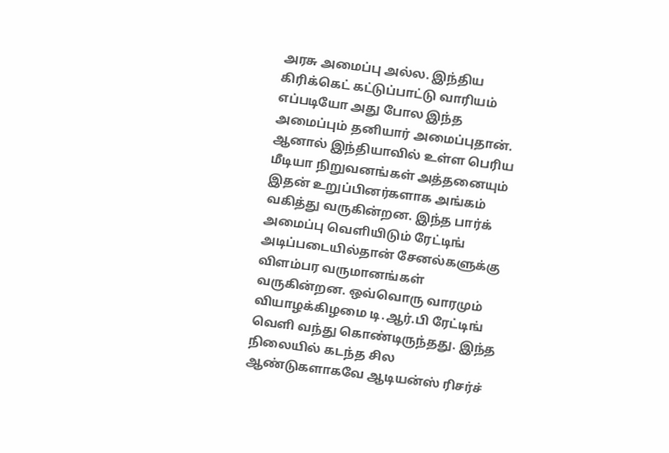அரசு அமைப்பு அல்ல. இந்திய கிரிக்கெட் கட்டுப்பாட்டு வாரியம் எப்படியோ அது போல இந்த அமைப்பும் தனியார் அமைப்புதான். ஆனால் இந்தியாவில் உள்ள பெரிய மீடியா நிறுவனங்கள் அத்தனையும் இதன் உறுப்பினர்களாக அங்கம் வகித்து வருகின்றன. இந்த பார்க் அமைப்பு வெளியிடும் ரேட்டிங் அடிப்படையில்தான் சேனல்களுக்கு விளம்பர வருமானங்கள் வருகின்றன. ஒவ்வொரு வாரமும் வியாழக்கிழமை டி.ஆர்.பி ரேட்டிங் வெளி வந்து கொண்டிருந்தது. இந்த நிலையில் கடந்த சில ஆண்டுகளாகவே ஆடியன்ஸ் ரிசர்ச்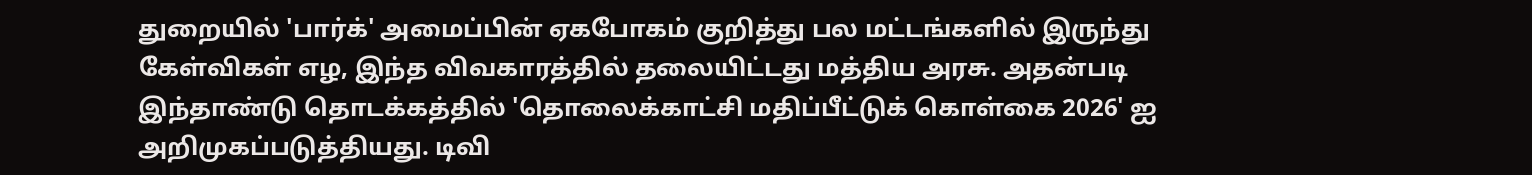துறையில் 'பார்க்' அமைப்பின் ஏகபோகம் குறித்து பல மட்டங்களில் இருந்து கேள்விகள் எழ, இந்த விவகாரத்தில் தலையிட்டது மத்திய அரசு. அதன்படி இந்தாண்டு தொடக்கத்தில் 'தொலைக்காட்சி மதிப்பீட்டுக் கொள்கை 2026' ஐ அறிமுகப்படுத்தியது. டிவி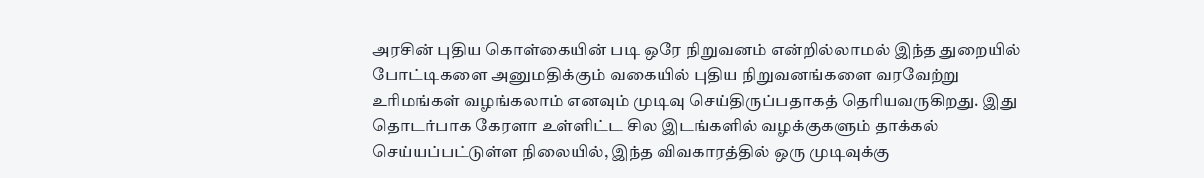அரசின் புதிய கொள்கையின் படி ஒரே நிறுவனம் என்றில்லாமல் இந்த துறையில் போட்டிகளை அனுமதிக்கும் வகையில் புதிய நிறுவனங்களை வரவேற்று உரிமங்கள் வழங்கலாம் எனவும் முடிவு செய்திருப்பதாகத் தெரியவருகிறது. இது தொடர்பாக கேரளா உள்ளிட்ட சில இடங்களில் வழக்குகளும் தாக்கல் செய்யப்பட்டுள்ள நிலையில், இந்த விவகாரத்தில் ஒரு முடிவுக்கு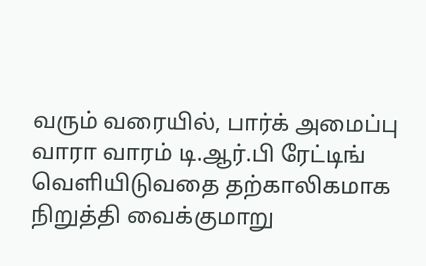வரும் வரையில், பார்க் அமைப்பு வாரா வாரம் டி.ஆர்.பி ரேட்டிங் வெளியிடுவதை தற்காலிகமாக நிறுத்தி வைக்குமாறு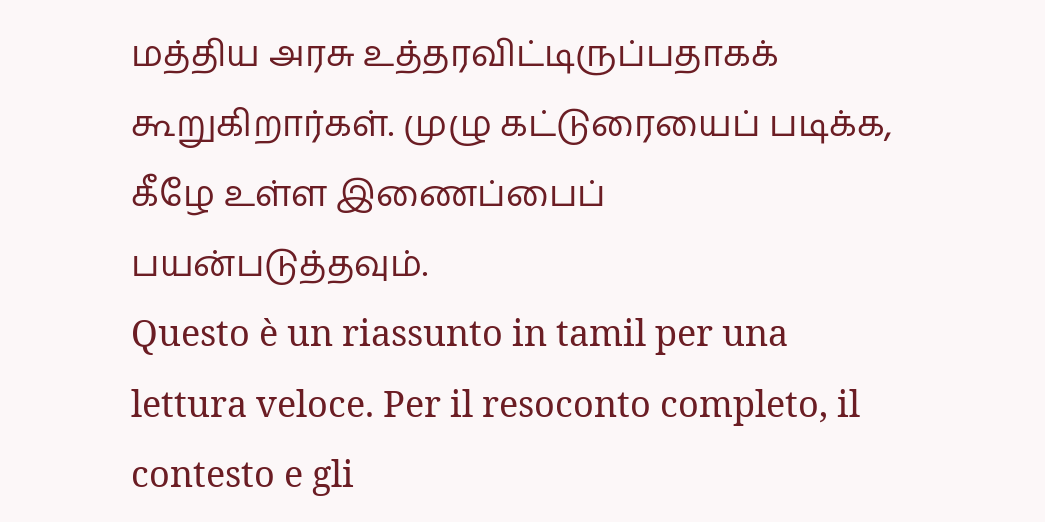மத்திய அரசு உத்தரவிட்டிருப்பதாகக் கூறுகிறார்கள். முழு கட்டுரையைப் படிக்க, கீழே உள்ள இணைப்பைப் பயன்படுத்தவும்.
Questo è un riassunto in tamil per una lettura veloce. Per il resoconto completo, il contesto e gli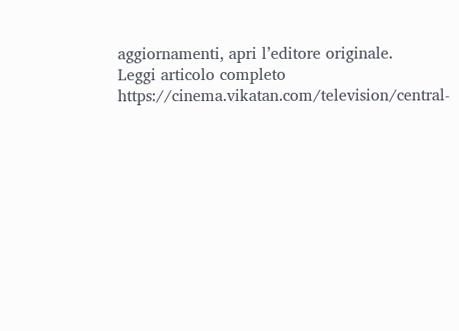aggiornamenti, apri l’editore originale.
Leggi articolo completo
https://cinema.vikatan.com/television/central-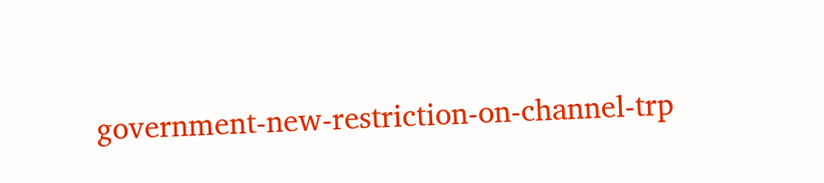government-new-restriction-on-channel-trp